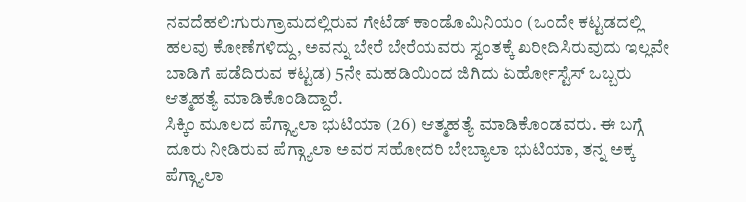ನವದೆಹಲಿ:ಗುರುಗ್ರಾಮದಲ್ಲಿರುವ ಗೇಟೆಡ್ ಕಾಂಡೊಮಿನಿಯಂ (ಒಂದೇ ಕಟ್ಟಡದಲ್ಲಿ ಹಲವು ಕೋಣೆಗಳಿದ್ದು, ಅವನ್ನು ಬೇರೆ ಬೇರೆಯವರು ಸ್ವಂತಕ್ಕೆ ಖರೀದಿಸಿರುವುದು ಇಲ್ಲವೇ ಬಾಡಿಗೆ ಪಡೆದಿರುವ ಕಟ್ಟಡ) 5ನೇ ಮಹಡಿಯಿಂದ ಜಿಗಿದು ಏರ್ಹೋಸ್ಟೆಸ್ ಒಬ್ಬರು ಆತ್ಮಹತ್ಯೆ ಮಾಡಿಕೊಂಡಿದ್ದಾರೆ.
ಸಿಕ್ಕಿಂ ಮೂಲದ ಪೆಗ್ಗ್ಯಾಲಾ ಭುಟಿಯಾ (26) ಆತ್ಮಹತ್ಯೆ ಮಾಡಿಕೊಂಡವರು. ಈ ಬಗ್ಗೆ ದೂರು ನೀಡಿರುವ ಪೆಗ್ಗ್ಯಾಲಾ ಅವರ ಸಹೋದರಿ ಬೇಬ್ಯಾಲಾ ಭುಟಿಯಾ, ತನ್ನ ಅಕ್ಕ ಪೆಗ್ಗ್ಯಾಲಾ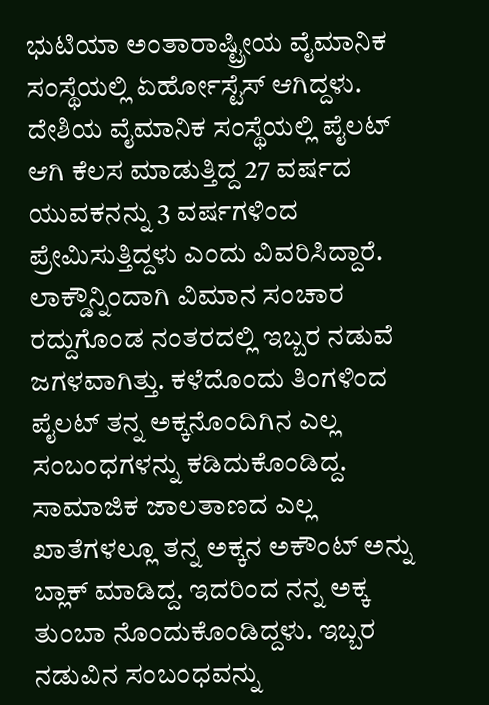ಭುಟಿಯಾ ಅಂತಾರಾಷ್ಟ್ರೀಯ ವೈಮಾನಿಕ ಸಂಸ್ಥೆಯಲ್ಲಿ ಏರ್ಹೋಸ್ಟೆಸ್ ಆಗಿದ್ದಳು. ದೇಶಿಯ ವೈಮಾನಿಕ ಸಂಸ್ಥೆಯಲ್ಲಿ ಪೈಲಟ್ ಆಗಿ ಕೆಲಸ ಮಾಡುತ್ತಿದ್ದ 27 ವರ್ಷದ ಯುವಕನನ್ನು 3 ವರ್ಷಗಳಿಂದ ಪ್ರೇಮಿಸುತ್ತಿದ್ದಳು ಎಂದು ವಿವರಿಸಿದ್ದಾರೆ.
ಲಾಕ್ಡೌನ್ನಿಂದಾಗಿ ವಿಮಾನ ಸಂಚಾರ ರದ್ದುಗೊಂಡ ನಂತರದಲ್ಲಿ ಇಬ್ಬರ ನಡುವೆ ಜಗಳವಾಗಿತ್ತು. ಕಳೆದೊಂದು ತಿಂಗಳಿಂದ ಪೈಲಟ್ ತನ್ನ ಅಕ್ಕನೊಂದಿಗಿನ ಎಲ್ಲ ಸಂಬಂಧಗಳನ್ನು ಕಡಿದುಕೊಂಡಿದ್ದ. ಸಾಮಾಜಿಕ ಜಾಲತಾಣದ ಎಲ್ಲ ಖಾತೆಗಳಲ್ಲೂ ತನ್ನ ಅಕ್ಕನ ಅಕೌಂಟ್ ಅನ್ನು ಬ್ಲಾಕ್ ಮಾಡಿದ್ದ. ಇದರಿಂದ ನನ್ನ ಅಕ್ಕ ತುಂಬಾ ನೊಂದುಕೊಂಡಿದ್ದಳು. ಇಬ್ಬರ ನಡುವಿನ ಸಂಬಂಧವನ್ನು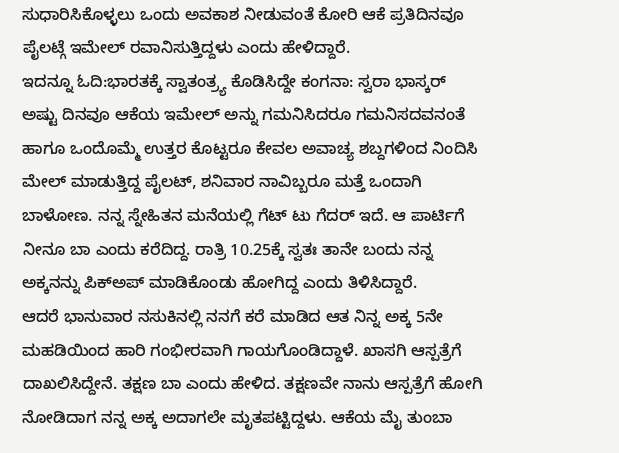ಸುಧಾರಿಸಿಕೊಳ್ಳಲು ಒಂದು ಅವಕಾಶ ನೀಡುವಂತೆ ಕೋರಿ ಆಕೆ ಪ್ರತಿದಿನವೂ ಪೈಲಟ್ಗೆ ಇಮೇಲ್ ರವಾನಿಸುತ್ತಿದ್ದಳು ಎಂದು ಹೇಳಿದ್ದಾರೆ.
ಇದನ್ನೂ ಓದಿ:ಭಾರತಕ್ಕೆ ಸ್ವಾತಂತ್ರ್ಯ ಕೊಡಿಸಿದ್ದೇ ಕಂಗನಾ: ಸ್ವರಾ ಭಾಸ್ಕರ್
ಅಷ್ಟು ದಿನವೂ ಆಕೆಯ ಇಮೇಲ್ ಅನ್ನು ಗಮನಿಸಿದರೂ ಗಮನಿಸದವನಂತೆ ಹಾಗೂ ಒಂದೊಮ್ಮೆ ಉತ್ತರ ಕೊಟ್ಟರೂ ಕೇವಲ ಅವಾಚ್ಯ ಶಬ್ದಗಳಿಂದ ನಿಂದಿಸಿ ಮೇಲ್ ಮಾಡುತ್ತಿದ್ದ ಪೈಲಟ್, ಶನಿವಾರ ನಾವಿಬ್ಬರೂ ಮತ್ತೆ ಒಂದಾಗಿ ಬಾಳೋಣ. ನನ್ನ ಸ್ನೇಹಿತನ ಮನೆಯಲ್ಲಿ ಗೆಟ್ ಟು ಗೆದರ್ ಇದೆ. ಆ ಪಾರ್ಟಿಗೆ ನೀನೂ ಬಾ ಎಂದು ಕರೆದಿದ್ದ. ರಾತ್ರಿ 10.25ಕ್ಕೆ ಸ್ವತಃ ತಾನೇ ಬಂದು ನನ್ನ ಅಕ್ಕನನ್ನು ಪಿಕ್ಅಪ್ ಮಾಡಿಕೊಂಡು ಹೋಗಿದ್ದ ಎಂದು ತಿಳಿಸಿದ್ದಾರೆ.
ಆದರೆ ಭಾನುವಾರ ನಸುಕಿನಲ್ಲಿ ನನಗೆ ಕರೆ ಮಾಡಿದ ಆತ ನಿನ್ನ ಅಕ್ಕ 5ನೇ ಮಹಡಿಯಿಂದ ಹಾರಿ ಗಂಭೀರವಾಗಿ ಗಾಯಗೊಂಡಿದ್ದಾಳೆ. ಖಾಸಗಿ ಆಸ್ಪತ್ರೆಗೆ ದಾಖಲಿಸಿದ್ದೇನೆ. ತಕ್ಷಣ ಬಾ ಎಂದು ಹೇಳಿದ. ತಕ್ಷಣವೇ ನಾನು ಆಸ್ಪತ್ರೆಗೆ ಹೋಗಿ ನೋಡಿದಾಗ ನನ್ನ ಅಕ್ಕ ಅದಾಗಲೇ ಮೃತಪಟ್ಟಿದ್ದಳು. ಆಕೆಯ ಮೈ ತುಂಬಾ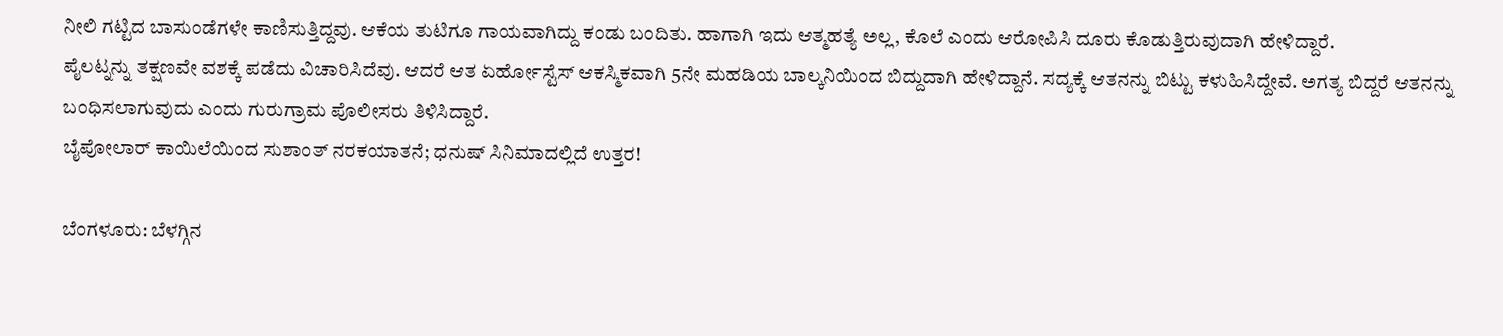ನೀಲಿ ಗಟ್ಟಿದ ಬಾಸುಂಡೆಗಳೇ ಕಾಣಿಸುತ್ತಿದ್ದವು. ಆಕೆಯ ತುಟಿಗೂ ಗಾಯವಾಗಿದ್ದು ಕಂಡು ಬಂದಿತು. ಹಾಗಾಗಿ ಇದು ಆತ್ಮಹತ್ಯೆ ಅಲ್ಲ, ಕೊಲೆ ಎಂದು ಆರೋಪಿಸಿ ದೂರು ಕೊಡುತ್ತಿರುವುದಾಗಿ ಹೇಳಿದ್ದಾರೆ.
ಪೈಲಟ್ನನ್ನು ತಕ್ಷಣವೇ ವಶಕ್ಕೆ ಪಡೆದು ವಿಚಾರಿಸಿದೆವು. ಆದರೆ ಆತ ಏರ್ಹೋಸ್ಟೆಸ್ ಆಕಸ್ಮಿಕವಾಗಿ 5ನೇ ಮಹಡಿಯ ಬಾಲ್ಕನಿಯಿಂದ ಬಿದ್ದುದಾಗಿ ಹೇಳಿದ್ದಾನೆ. ಸದ್ಯಕ್ಕೆ ಆತನನ್ನು ಬಿಟ್ಟು ಕಳುಹಿಸಿದ್ದೇವೆ. ಅಗತ್ಯ ಬಿದ್ದರೆ ಆತನನ್ನು ಬಂಧಿಸಲಾಗುವುದು ಎಂದು ಗುರುಗ್ರಾಮ ಪೊಲೀಸರು ತಿಳಿಸಿದ್ದಾರೆ.
ಬೈಪೋಲಾರ್ ಕಾಯಿಲೆಯಿಂದ ಸುಶಾಂತ್ ನರಕಯಾತನೆ; ಧನುಷ್ ಸಿನಿಮಾದಲ್ಲಿದೆ ಉತ್ತರ!

ಬೆಂಗಳೂರು: ಬೆಳಗ್ಗಿನ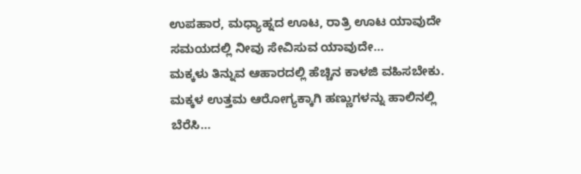ಉಪಹಾರ, ಮಧ್ಯಾಹ್ನದ ಊಟ, ರಾತ್ರಿ ಊಟ ಯಾವುದೇ ಸಮಯದಲ್ಲಿ ನೀವು ಸೇವಿಸುವ ಯಾವುದೇ…
ಮಕ್ಕಳು ತಿನ್ನುವ ಆಹಾರದಲ್ಲಿ ಹೆಚ್ಚಿನ ಕಾಳಜಿ ವಹಿಸಬೇಕು. ಮಕ್ಕಳ ಉತ್ತಮ ಆರೋಗ್ಯಕ್ಕಾಗಿ ಹಣ್ಣುಗಳನ್ನು ಹಾಲಿನಲ್ಲಿ ಬೆರೆಸಿ…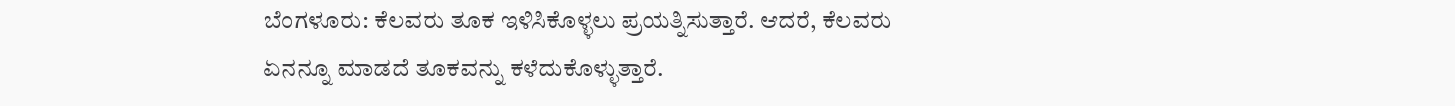ಬೆಂಗಳೂರು: ಕೆಲವರು ತೂಕ ಇಳಿಸಿಕೊಳ್ಳಲು ಪ್ರಯತ್ನಿಸುತ್ತಾರೆ. ಆದರೆ, ಕೆಲವರು ಏನನ್ನೂ ಮಾಡದೆ ತೂಕವನ್ನು ಕಳೆದುಕೊಳ್ಳುತ್ತಾರೆ.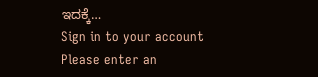ಇದಕ್ಕೆ…
Sign in to your account
Please enter an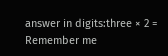answer in digits:three × 2 =
Remember me